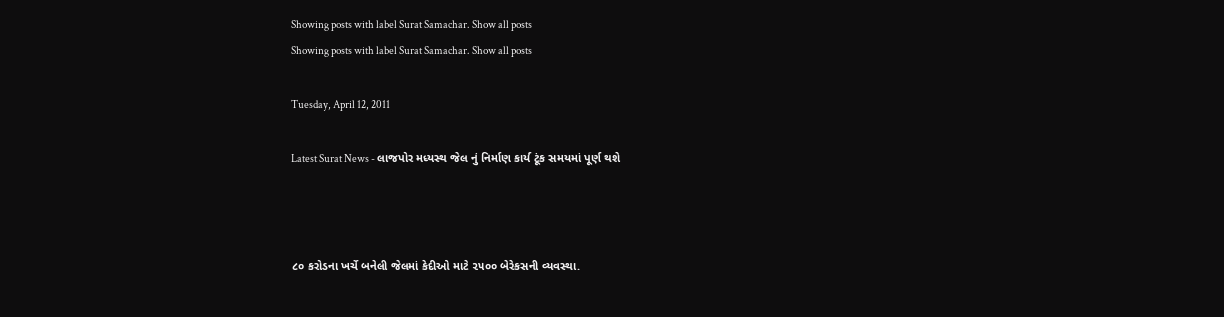Showing posts with label Surat Samachar. Show all posts
Showing posts with label Surat Samachar. Show all posts

Tuesday, April 12, 2011

Latest Surat News - લાજપોર મધ્યસ્થ જેલ નું નિર્માણ કાર્ય ટૂંક સમયમાં પૂર્ણ થશે



૮૦ કરોડના ખર્ચે બનેલી જેલમાં કેદીઓ માટે ૨૫૦૦ બેરેકસની વ્યવસ્થા.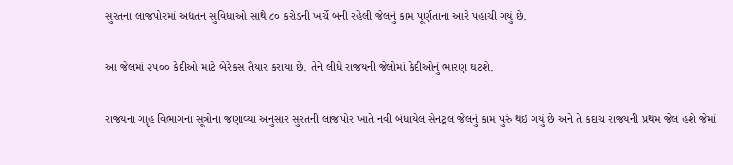સુરતના લાજપોરમાં અદ્યતન સુવિધાઓ સાથે ૮૦ કરોડની ખર્ચે બની રહેલી જેલનું કામ પૂર્ણતાના આરે પહાચી ગયું છે.

આ જેલમાં ૨૫૦૦ કેદીઓ માટે બેરેકસ તૈયાર કરાયા છે. તેને લીધે રાજયની જેલોમાં કેદીઓનું ભારણ ઘટશે.

રાજયના ગાૃહ વિભાગના સૂત્રોના જણાવ્યા અનુસાર સુરતની લાજપોર ખાતે નવી બંધાયેલ સેનટ્રલ જેલનું કામ પુરું થઇ ગયું છે અને તે કદાચ રાજયની પ્રથમ જેલ હશે જેમાં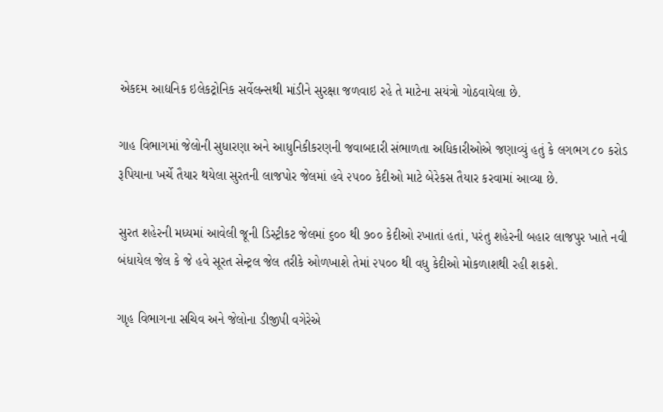એકદમ આદ્યનિક ઇલેકટ્રોનિક સર્વેલન્સથી માંડીને સુરક્ષા જળવાઇ રહે તે માટેના સયંત્રો ગોઠવાયેલા છે.

ગાહ વિભાગમાં જેલોની સુધારણા અને આધુનિકીકરણની જવાબદારી સંભાળતા અધિકારીઓએ જણાવ્યું હતું કે લગભગ ૮૦ કરોડ રૂપિયાના ખર્ચે તૈયાર થયેલા સુરતની લાજપોર જેલમાં હવે ૨૫૦૦ કેદીઓ માટે બેરેકસ તૈયાર કરવામાં આવ્યા છે.

સુરત શહેરની મધ્યમાં આવેલી જૂની ડિસ્ટ્રીકટ જેલમાં ૬૦૦ થી ૭૦૦ કેદીઓ રખાતાં હતાં, પરંતુ શહેરની બહાર લાજપુર ખાતે નવી બંધાયેલ જેલ કે જે હવે સૂરત સેન્ટ્રલ જેલ તરીકે ઓળખાશે તેમાં ૨૫૦૦ થી વધુ કેદીઓ મોકળાશથી રહી શકશે.

ગાૃહ વિભાગના સચિવ અને જેલોના ડીજીપી વગેરેએ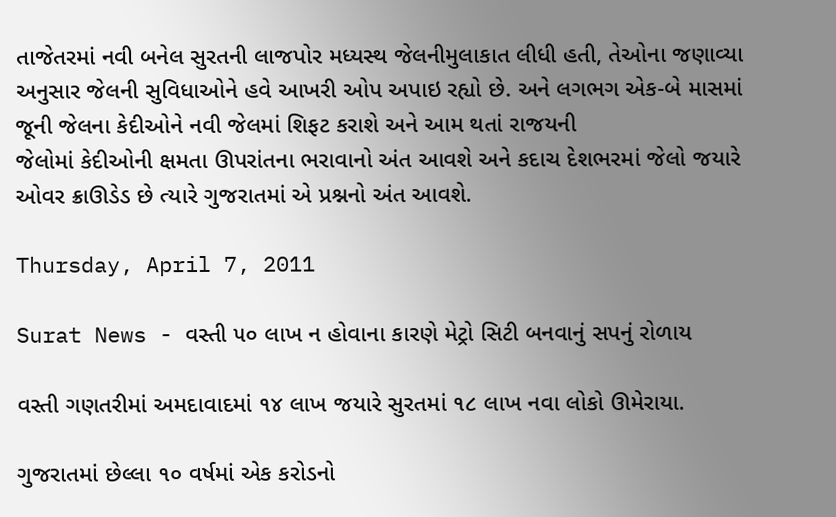તાજેતરમાં નવી બનેલ સુરતની લાજપોર મધ્યસ્થ જેલનીમુલાકાત લીધી હતી, તેઓના જણાવ્યા અનુસાર જેલની સુવિધાઓને હવે આખરી ઓપ અપાઇ રહ્યો છે. અને લગભગ એક-બે માસમાં જૂની જેલના કેદીઓને નવી જેલમાં શિફટ કરાશે અને આમ થતાં રાજયની
જેલોમાં કેદીઓની ક્ષમતા ઊપરાંતના ભરાવાનો અંત આવશે અને કદાચ દેશભરમાં જેલો જયારે ઓવર ક્રાઊડેડ છે ત્યારે ગુજરાતમાં એ પ્રશ્નનો અંત આવશે.

Thursday, April 7, 2011

Surat News - વસ્તી ૫૦ લાખ ન હોવાના કારણે મેટ્રો સિટી બનવાનું સપનું રોળાય

વસ્તી ગણતરીમાં અમદાવાદમાં ૧૪ લાખ જયારે સુરતમાં ૧૮ લાખ નવા લોકો ઊમેરાયા.

ગુજરાતમાં છેલ્લા ૧૦ વર્ષમાં એક કરોડનો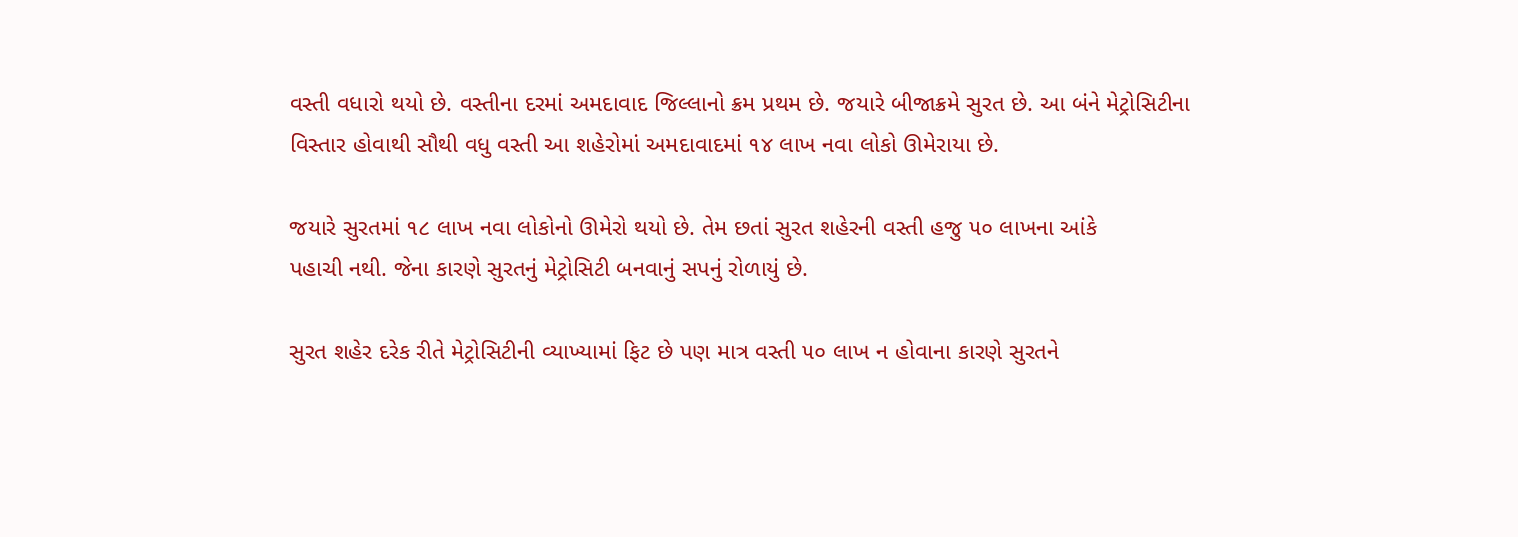વસ્તી વધારો થયો છે. વસ્તીના દરમાં અમદાવાદ જિલ્લાનો ક્રમ પ્રથમ છે. જયારે બીજાક્રમે સુરત છે. આ બંને મેટ્રોસિટીના વિસ્તાર હોવાથી સૌથી વધુ વસ્તી આ શહેરોમાં અમદાવાદમાં ૧૪ લાખ નવા લોકો ઊમેરાયા છે.

જયારે સુરતમાં ૧૮ લાખ નવા લોકોનો ઊમેરો થયો છે. તેમ છતાં સુરત શહેરની વસ્તી હજુ ૫૦ લાખના આંકે
પહાચી નથી. જેના કારણે સુરતનું મેટ્રોસિટી બનવાનું સપનું રોળાયું છે.

સુરત શહેર દરેક રીતે મેટ્રોસિટીની વ્યાખ્યામાં ફિટ છે પણ માત્ર વસ્તી ૫૦ લાખ ન હોવાના કારણે સુરતને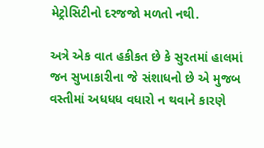મેટ્રોસિટીનો દરજજો મળતો નથી.

અત્રે એક વાત હકીકત છે કે સુરતમાં હાલમાં જન સુખાકારીના જે સંશાધનો છે એ મુજબ વસ્તીમાં અધધધ વધારો ન થવાને કારણે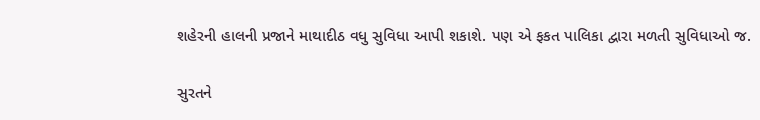શહેરની હાલની પ્રજાને માથાદીઠ વધુ સુવિધા આપી શકાશે. પણ એ ફકત પાલિકા દ્વારા મળતી સુવિધાઓ જ.

સુરતને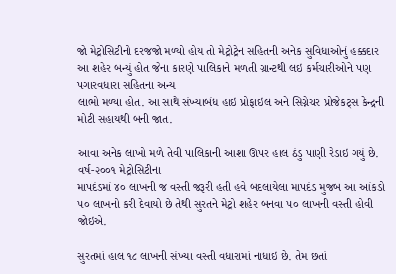જો મેટ્રોસિટીનો દરજજો મળ્યો હોય તો મેટ્રોટ્રેન સહિતની અનેક સુવિધાઓનું હક્કદાર આ શહેર બન્યું હોત જેના કારણે પાલિકાને મળતી ગ્રાન્ટથી લઇ કર્મચારીઓને પણ પગારવધારા સહિતના અન્ય
લાભો મળ્યા હોત. આ સાથે સંખ્યાબંધ હાઇ પ્રોફાઇલ અને સિગ્નેચર પ્રોજેકટ્સ કેન્દ્રની મોટી સહાયથી બની જાત.

આવા અનેક લાખો મળે તેવી પાલિકાની આશા ઊપર હાલ ઠંડુ પાણી રેડાઇ ગયું છે. વર્ષ-૨૦૦૧ મેટ્રોસિટીના
માપદંડમાં ૪૦ લાખની જ વસ્તી જરૂરી હતી હવે બદલાયેલા માપદંડ મુજબ આ આંકડો ૫૦ લાખનો કરી દેવાયો છે તેથી સુરતને મેટ્રો શહેર બનવા ૫૦ લાખની વસ્તી હોવી જોઇએ.

સુરતમાં હાલ ૧૮ લાખની સંખ્યા વસ્તી વધારામાં નાધાઇ છે. તેમ છતાં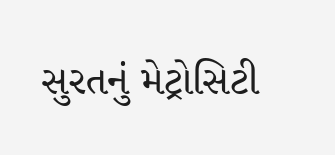સુરતનું મેટ્રોસિટી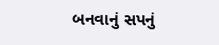બનવાનું સપનું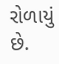રોળાયું છે.